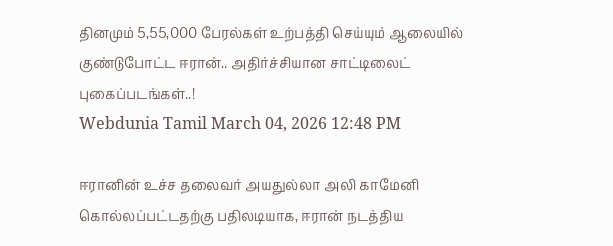தினமும் 5,55,000 பேரல்கள் உற்பத்தி செய்யும் ஆலையில் குண்டுபோட்ட ஈரான்.. அதிர்ச்சியான சாட்டிலைட் புகைப்படங்கள்..!
Webdunia Tamil March 04, 2026 12:48 PM

ஈரானின் உச்ச தலைவர் அயதுல்லா அலி காமேனி கொல்லப்பட்டதற்கு பதிலடியாக, ஈரான் நடத்திய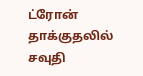ட்ரோன் தாக்குதலில் சவுதி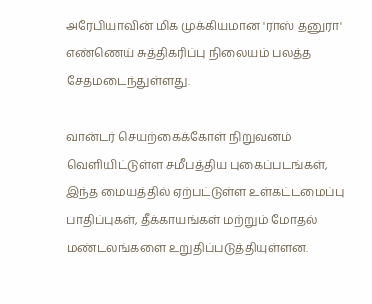அரேபியாவின் மிக முக்கியமான 'ராஸ் தனுரா' எண்ணெய் சுத்திகரிப்பு நிலையம் பலத்த சேதமடைந்துள்ளது.

வான்டர் செயற்கைக்கோள் நிறுவனம் வெளியிட்டுள்ள சமீபத்திய புகைப்படங்கள், இந்த மையத்தில் ஏற்பட்டுள்ள உள்கட்டமைப்பு பாதிப்புகள், தீக்காயங்கள் மற்றும் மோதல் மண்டலங்களை உறுதிப்படுத்தியுள்ளன.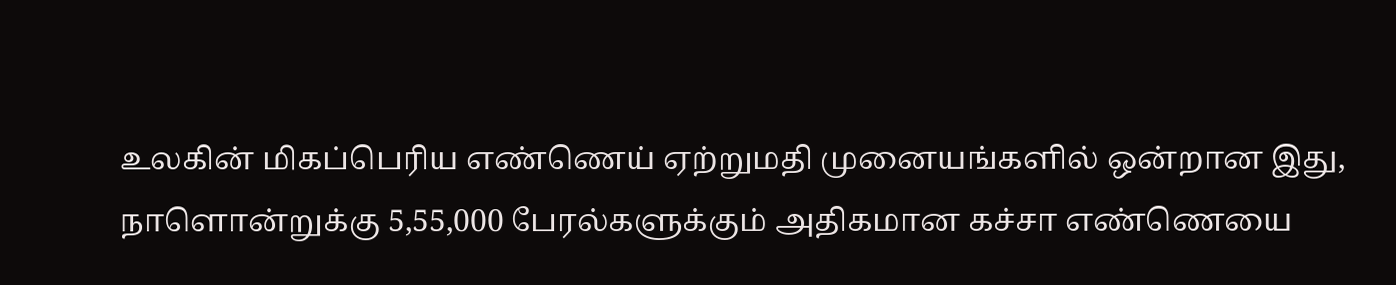உலகின் மிகப்பெரிய எண்ணெய் ஏற்றுமதி முனையங்களில் ஒன்றான இது, நாளொன்றுக்கு 5,55,000 பேரல்களுக்கும் அதிகமான கச்சா எண்ணெயை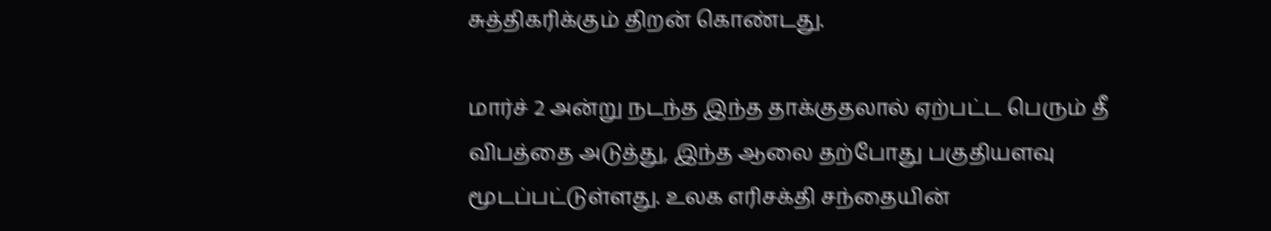சுத்திகரிக்கும் திறன் கொண்டது.

மார்ச் 2 அன்று நடந்த இந்த தாக்குதலால் ஏற்பட்ட பெரும் தீ விபத்தை அடுத்து, இந்த ஆலை தற்போது பகுதியளவு மூடப்பட்டுள்ளது. உலக எரிசக்தி சந்தையின்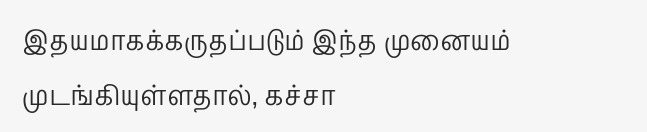இதயமாகக்கருதப்படும் இந்த முனையம் முடங்கியுள்ளதால், கச்சா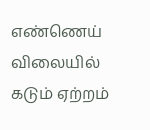எண்ணெய் விலையில் கடும் ஏற்றம்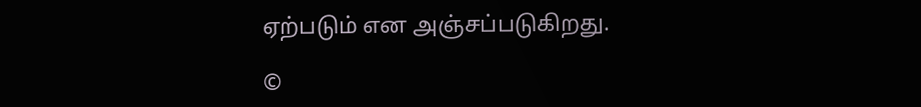ஏற்படும் என அஞ்சப்படுகிறது.

©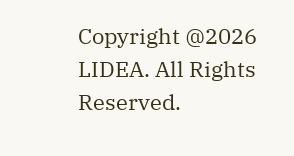Copyright @2026 LIDEA. All Rights Reserved.